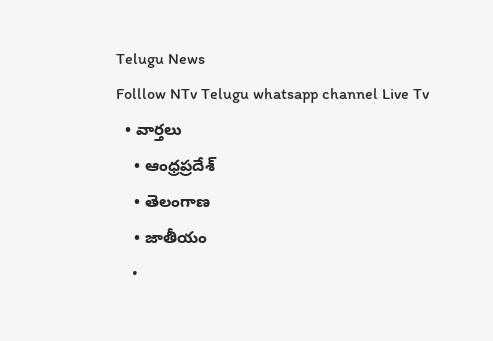Telugu News
Folllow NTv Telugu whatsapp channel Live Tv
  • వార్తలు
    • ఆంధ్రప్రదేశ్
    • తెలంగాణ
    • జాతీయం
    •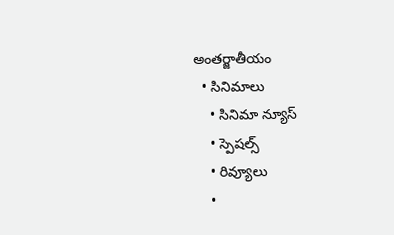అంతర్జాతీయం
  • సినిమాలు
    • సినిమా న్యూస్
    • స్పెషల్స్
    • రివ్యూలు
    •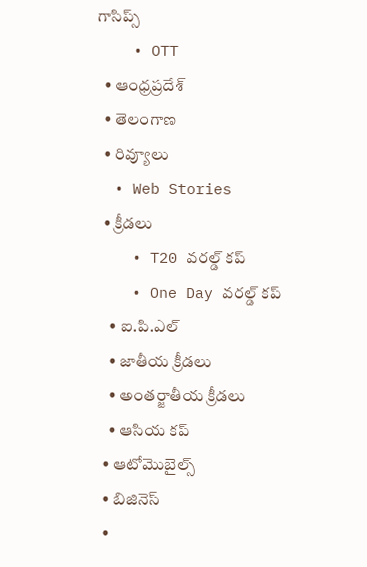గాసిప్స్
    • OTT
  • ఆంధ్రప్రదేశ్
  • తెలంగాణ
  • రివ్యూలు
  • Web Stories
  • క్రీడలు
    • T20 వరల్డ్ కప్
    • One Day వరల్డ్ కప్
    • ఐ.పి.ఎల్
    • జాతీయ క్రీడలు
    • అంతర్జాతీయ క్రీడలు
    • ఆసియ కప్
  • ఆటోమొబైల్స్
  • బిజినెస్‌
  •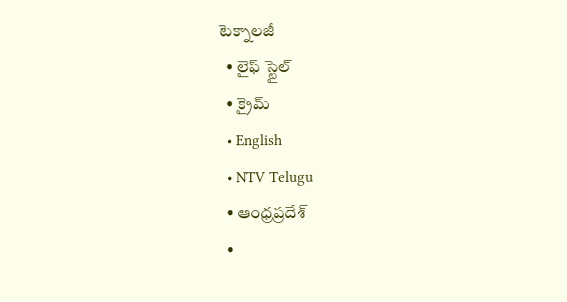టెక్నాలజీ
  • లైఫ్ స్టైల్
  • క్రైమ్
  • English
  • NTV Telugu
  • ఆంధ్రప్రదేశ్
  •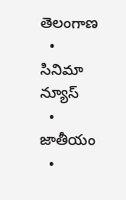తెలంగాణ
  • సినిమా న్యూస్
  • జాతీయం
  •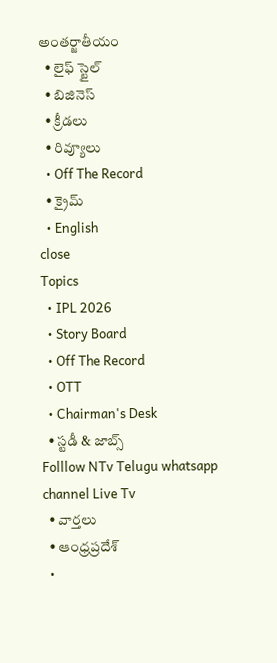అంతర్జాతీయం
  • లైఫ్ స్టైల్
  • బిజినెస్‌
  • క్రీడలు
  • రివ్యూలు
  • Off The Record
  • క్రైమ్
  • English
close
Topics
  • IPL 2026
  • Story Board
  • Off The Record
  • OTT
  • Chairman's Desk
  • స్టడీ & జాబ్స్
Folllow NTv Telugu whatsapp channel Live Tv
  • వార్తలు
  • ఆంధ్రప్రదేశ్
  •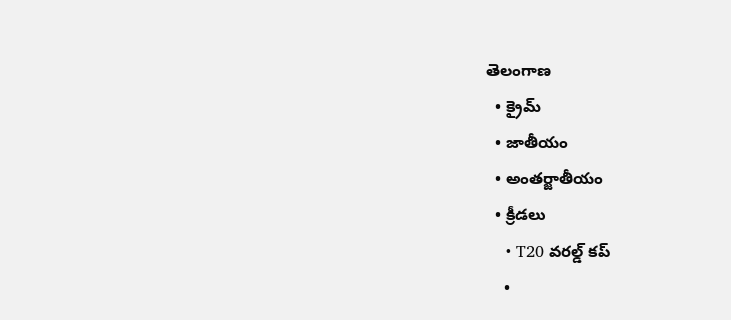తెలంగాణ
  • క్రైమ్
  • జాతీయం
  • అంతర్జాతీయం
  • క్రీడలు
    • T20 వరల్డ్ కప్
    •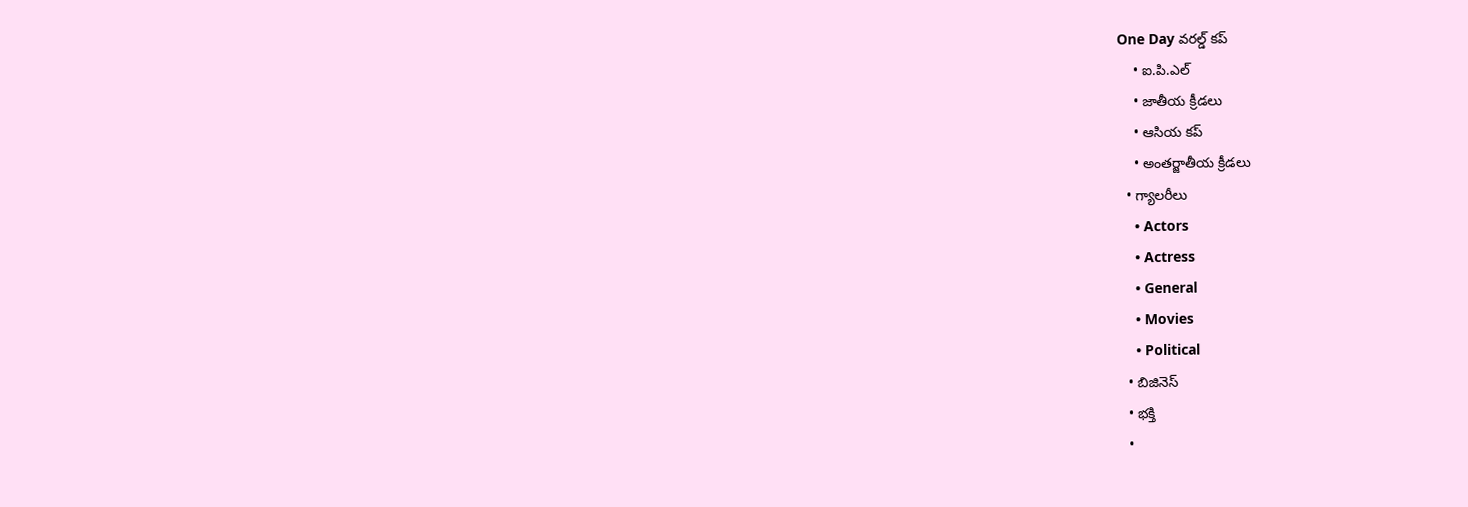One Day వరల్డ్ కప్
    • ఐ.పి.ఎల్
    • జాతీయ క్రీడలు
    • ఆసియ కప్
    • అంతర్జాతీయ క్రీడలు
  • గ్యాలరీలు
    • Actors
    • Actress
    • General
    • Movies
    • Political
  • బిజినెస్‌
  • భక్తి
  •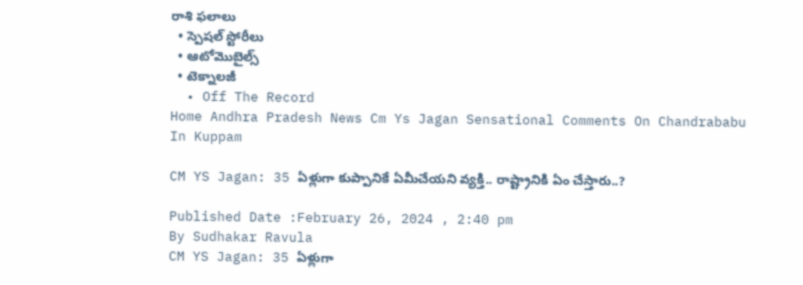రాశి ఫలాలు
  • స్పెషల్‌ స్టోరీలు
  • ఆటోమొబైల్స్
  • టెక్నాలజీ
  • Off The Record
Home Andhra Pradesh News Cm Ys Jagan Sensational Comments On Chandrababu In Kuppam

CM YS Jagan: 35 ఏళ్లుగా కుప్పానికే ఏమీచేయని వ్యక్తి.. రాష్ట్రానికి ఏం చేస్తారు..?

Published Date :February 26, 2024 , 2:40 pm
By Sudhakar Ravula
CM YS Jagan: 35 ఏళ్లుగా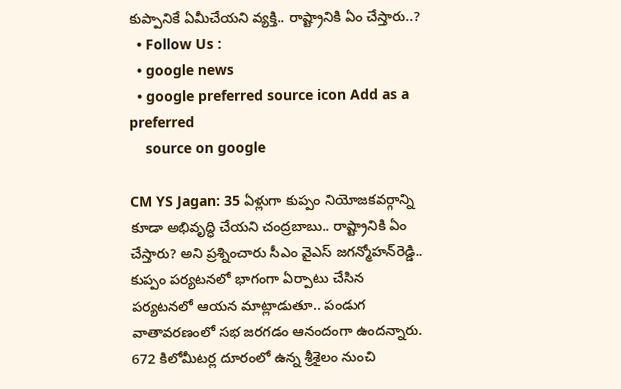కుప్పానికే ఏమీచేయని వ్యక్తి.. రాష్ట్రానికి ఏం చేస్తారు..?
  • Follow Us :
  • google news
  • google preferred source icon Add as a preferred
    source on google

CM YS Jagan: 35 ఏళ్లుగా కుప్పం నియోజకవర్గాన్ని కూడా అభివృద్ధి చేయని చంద్రబాబు.. రాష్ట్రానికి ఏం చేస్తారు? అని ప్రశ్నించారు సీఎం వైఎస్‌ జగన్మోహన్‌రెడ్డి.. కుప్పం పర్యటనలో భాగంగా ఏర్పాటు చేసిన పర్యటనలో ఆయన మాట్లాడుతూ.. పండుగ వాతావరణంలో సభ జరగడం ఆనందంగా ఉందన్నారు. 672 కిలోమీటర్ల దూరంలో ఉన్న శ్రీశైలం నుంచి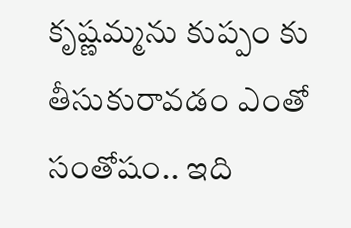కృష్ణమ్మను కుప్పం కు తీసుకురావడం ఎంతో సంతోషం.. ఇది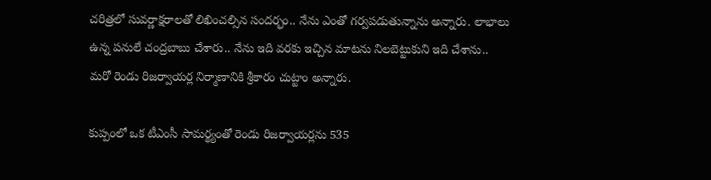చరిత్రలో సువర్ణాక్షరాలతో లిఖించల్సిన సందర్భం.. నేను ఎంతో గర్వపడుతున్నాను అన్నారు. లాభాలు ఉన్న పనులే చంద్రబాబు చేశారు.. నేను ఇది వరకు ఇచ్చిన మాటను నిలబెట్టుకుని ఇది చేశాను.. మరో రెండు రిజర్వాయర్ల నిర్మాణానికి శ్రీకారం చుట్టాం అన్నారు.

కుప్పంలో ఒక టీఎంసీ సామర్థ్యంతో రెండు రిజర్వాయర్లను 535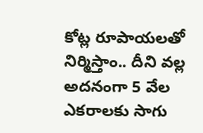కోట్ల రూపాయలతో నిర్మిస్తాం.. దీని వల్ల అదనంగా 5 వేల ఎకరాలకు సాగు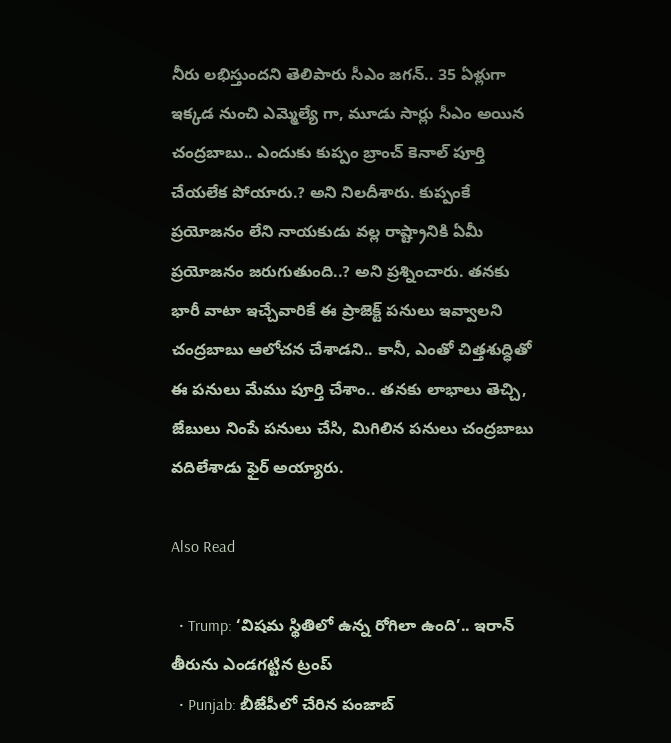నీరు లభిస్తుందని తెలిపారు సీఎం జగన్‌.. 35 ఏళ్లుగా ఇక్కడ నుంచి ఎమ్మెల్యే గా, మూడు సార్లు సీఎం అయిన చంద్రబాబు.. ఎందుకు కుప్పం బ్రాంచ్ కెనాల్ పూర్తి చేయలేక పోయారు.? అని నిలదీశారు. కుప్పంకే ప్రయోజనం లేని నాయకుడు వల్ల రాష్ట్రానికి ఏమీ ప్రయోజనం జరుగుతుంది..? అని ప్రశ్నించారు. తనకు భారీ వాటా ఇచ్చేవారికే ఈ ప్రాజెక్ట్ పనులు ఇవ్వాలని చంద్రబాబు ఆలోచన చేశాడని.. కానీ, ఎంతో చిత్తశుద్ధితో ఈ పనులు మేము పూర్తి చేశాం.. తనకు లాభాలు తెచ్చి, జేబులు నింపే పనులు చేసి, మిగిలిన పనులు చంద్రబాబు వదిలేశాడు ఫైర్‌ అయ్యారు.

Also Read

  • Trump: ‘విషమ స్థితిలో ఉన్న రోగిలా ఉంది’.. ఇరాన్‌ తీరును ఎండగట్టిన ట్రంప్
  • Punjab: బీజేపీలో చేరిన పంజాబ్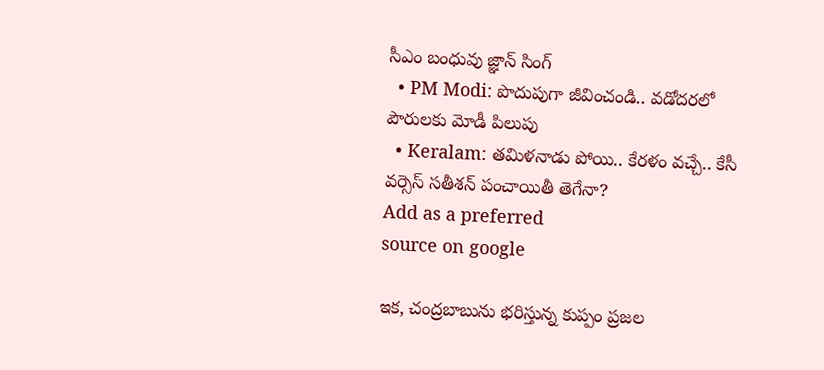సీఎం బంధువు జ్ఞాన్ సింగ్
  • PM Modi: పొదుపుగా జీవించండి.. వడోదరలో పౌరులకు మోడీ పిలుపు
  • Keralam: తమిళనాడు పోయి.. కేరళం వచ్చే.. కేసీ వర్సెస్ సతీశన్ పంచాయితీ తెగేనా?
Add as a preferred
source on google

ఇక, చంద్రబాబును భరిస్తున్న కుప్పం ప్రజల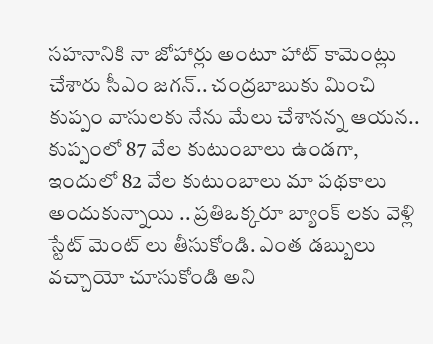సహనానికి నా జోహార్లు అంటూ హాట్‌ కామెంట్లు చేశారు సీఎం జగన్.. చంద్రబాబుకు మించి కుప్పం వాసులకు నేను మేలు చేశానన్న ఆయన.. కుప్పంలో 87 వేల కుటుంబాలు ఉండగా, ఇందులో 82 వేల కుటుంబాలు మా పథకాలు అందుకున్నాయి .. ప్రతిఒక్కరూ బ్యాంక్ లకు వెళ్లి స్టేట్ మెంట్ లు తీసుకోండి. ఎంత డబ్బులు వచ్చాయో చూసుకోండి అని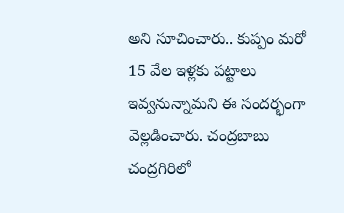అని సూచించారు.. కుప్పం మరో 15 వేల ఇళ్లకు పట్టాలు ఇవ్వనున్నామని ఈ సందర్భంగా వెల్లడించారు. చంద్రబాబు చంద్రగిరిలో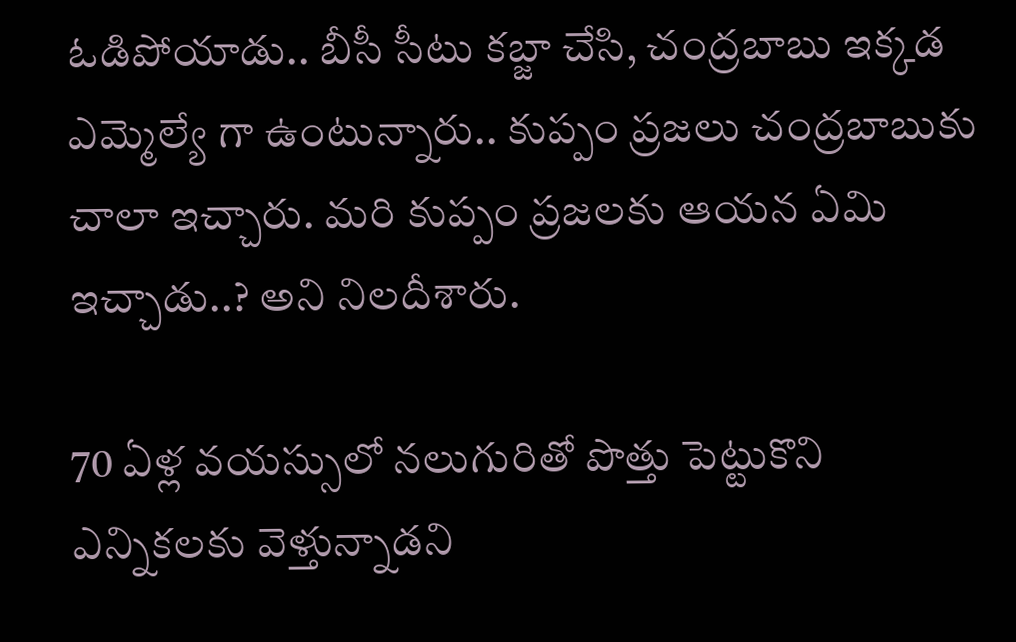ఓడిపోయాడు.. బీసీ సీటు కబ్జా చేసి, చంద్రబాబు ఇక్కడ ఎమ్మెల్యే గా ఉంటున్నారు.. కుప్పం ప్రజలు చంద్రబాబుకు చాలా ఇచ్చారు. మరి కుప్పం ప్రజలకు ఆయన ఏమి ఇచ్చాడు..? అని నిలదీశారు.

70 ఏళ్ల వయస్సులో నలుగురితో పొత్తు పెట్టుకొని ఎన్నికలకు వెళ్తున్నాడని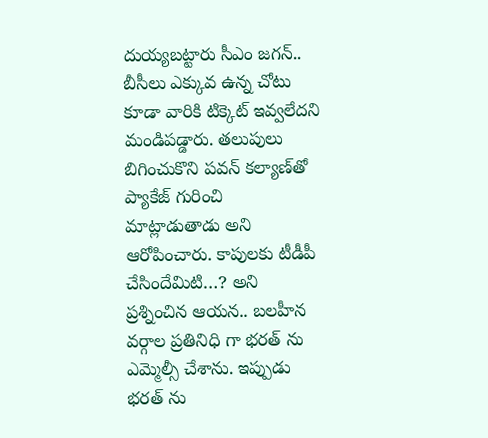దుయ్యబట్టారు సీఎం జగన్‌.. బీసీలు ఎక్కువ ఉన్న చోటు కూడా వారికి టిక్కెట్ ఇవ్వలేదని మండిపడ్డారు. తలుపులు బిగించుకొని పవన్ కల్యాణ్‌తో ప్యాకేజ్ గురించి మాట్లాడుతాడు అని ఆరోపించారు. కాపులకు టీడీపీ చేసిందేమిటి…? అని ప్రశ్నించిన ఆయన.. బలహీన వర్గాల ప్రతినిధి గా భరత్ ను ఎమ్మెల్సీ చేశాను. ఇప్పుడు భరత్ ను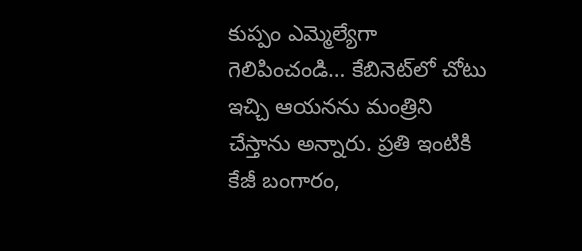కుప్పం ఎమ్మెల్యేగా గెలిపించండి… కేబినెట్‌లో చోటు ఇచ్చి ఆయనను మంత్రిని చేస్తాను అన్నారు. ప్రతి ఇంటికి కేజీ బంగారం,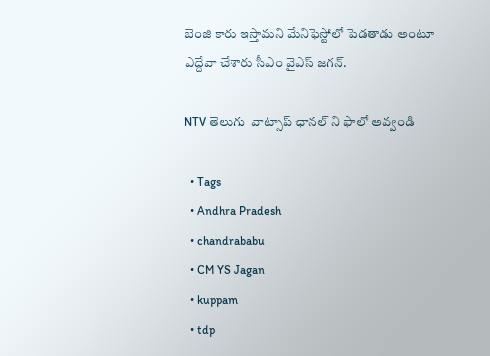బెంజి కారు ఇస్తామని మేనిఫెస్టోలో పెడతాడు అంటూ ఎద్దేవా చేశారు సీఎం వైఎస్‌ జగన్‌.

NTV తెలుగు  వాట్సాప్ ఛానల్ ని ఫాలో అవ్వండి

  • Tags
  • Andhra Pradesh
  • chandrababu
  • CM YS Jagan
  • kuppam
  • tdp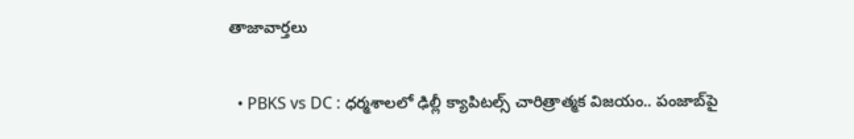తాజావార్తలు

  • PBKS vs DC : ధర్మశాలలో ఢిల్లీ క్యాపిటల్స్ చారిత్రాత్మక విజయం.. పంజాబ్‌పై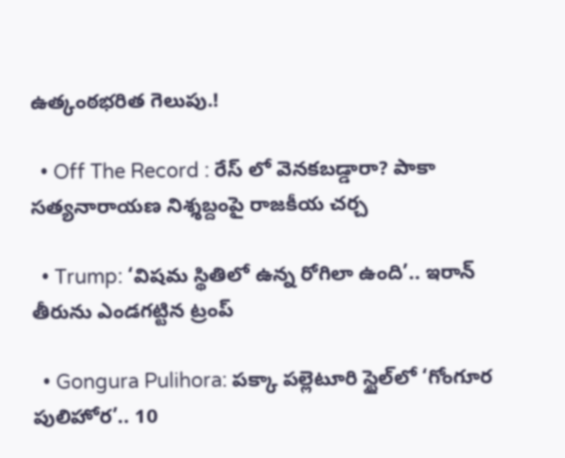ఉత్కంఠభరిత గెలుపు.!

  • Off The Record : రేస్ లో వెనకబడ్డారా? పాకా సత్యనారాయణ నిశ్శబ్దంపై రాజకీయ చర్చ

  • Trump: ‘విషమ స్థితిలో ఉన్న రోగిలా ఉంది’.. ఇరాన్‌ తీరును ఎండగట్టిన ట్రంప్

  • Gongura Pulihora: పక్కా పల్లెటూరి స్టైల్‌లో ‘గోంగూర పులిహోర’.. 10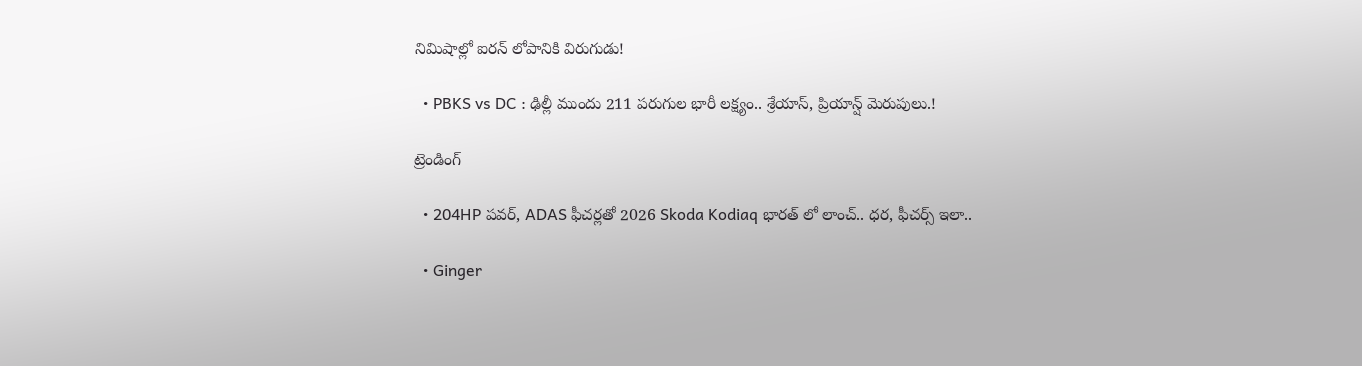నిమిషాల్లో ఐరన్ లోపానికి విరుగుడు!

  • PBKS vs DC : ఢిల్లీ ముందు 211 పరుగుల భారీ లక్ష్యం.. శ్రేయాస్, ప్రియాన్ష్ మెరుపులు.!

ట్రెండింగ్‌

  • 204HP పవర్, ADAS ఫీచర్లతో 2026 Skoda Kodiaq భారత్ లో లాంచ్.. ధర, ఫీచర్స్ ఇలా..

  • Ginger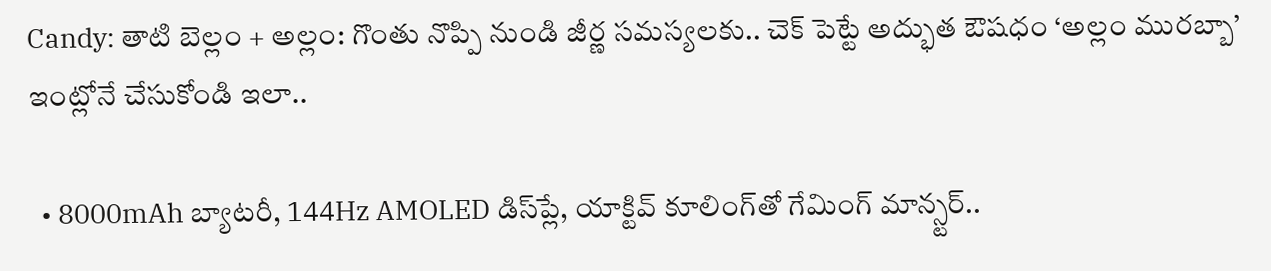Candy: తాటి బెల్లం + అల్లం: గొంతు నొప్పి నుండి జీర్ణ సమస్యలకు.. చెక్ పెట్టే అద్భుత ఔషధం ‘అల్లం మురబ్బా’ ఇంట్లోనే చేసుకోండి ఇలా..

  • 8000mAh బ్యాటరీ, 144Hz AMOLED డిస్‌ప్లే, యాక్టివ్ కూలింగ్‌తో గేమింగ్ మాన్స్టర్..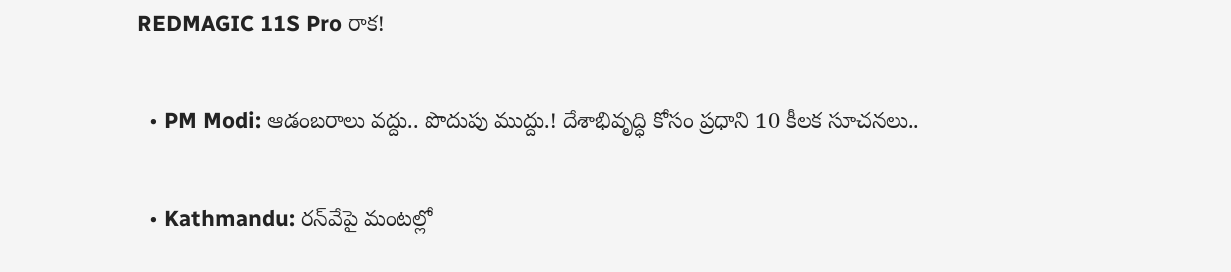REDMAGIC 11S Pro రాక!

  • PM Modi: ఆడంబరాలు వద్దు.. పొదుపు ముద్దు.! దేశాభివృద్ధి కోసం ప్రధాని 10 కీలక సూచనలు..

  • Kathmandu: రన్‌వేపై మంటల్లో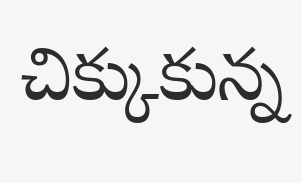చిక్కుకున్న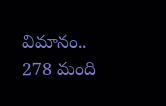విమానం.. 278 మంది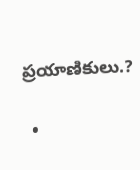ప్రయాణికులు.?

  •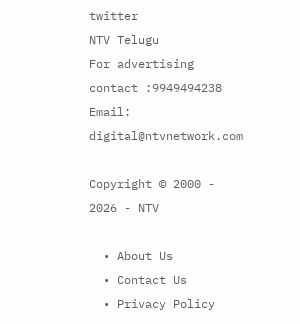twitter
NTV Telugu
For advertising contact :9949494238
Email: digital@ntvnetwork.com

Copyright © 2000 - 2026 - NTV

  • About Us
  • Contact Us
  • Privacy Policy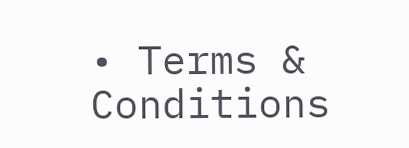• Terms & Conditions